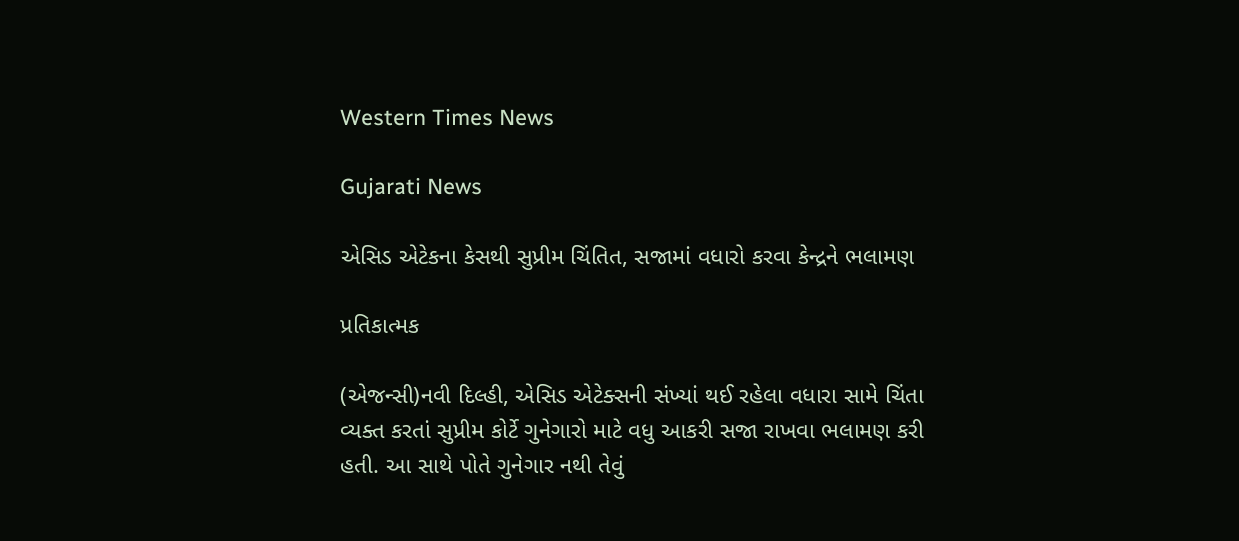Western Times News

Gujarati News

એસિડ એટેકના કેસથી સુપ્રીમ ચિંતિત, સજામાં વધારો કરવા કેન્દ્રને ભલામણ

પ્રતિકાત્મક

(એજન્સી)નવી દિલ્હી, એસિડ એટેક્સની સંખ્યાં થઈ રહેલા વધારા સામે ચિંતા વ્યક્ત કરતાં સુપ્રીમ કોર્ટે ગુનેગારો માટે વધુ આકરી સજા રાખવા ભલામણ કરી હતી. આ સાથે પોતે ગુનેગાર નથી તેવું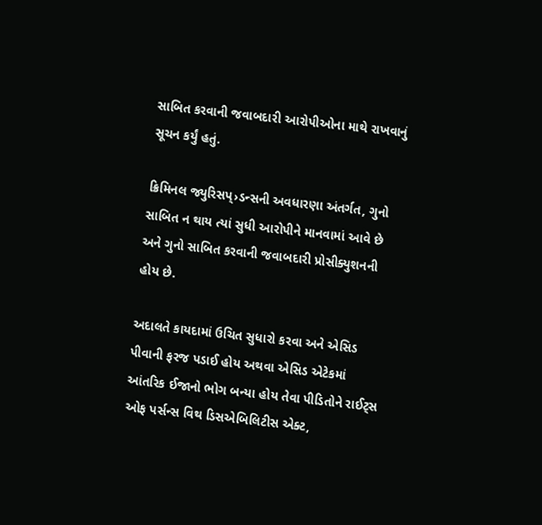સાબિત કરવાની જવાબદારી આરોપીઓના માથે રાખવાનું સૂચન કર્યું હતું.

ક્રિમિનલ જ્યુરિસપ્›ડન્સની અવધારણા અંતર્ગત, ગુનો સાબિત ન થાય ત્યાં સુધી આરોપીને માનવામાં આવે છે અને ગુનો સાબિત કરવાની જવાબદારી પ્રોસીક્યુશનની હોય છે.

અદાલતે કાયદામાં ઉચિત સુધારો કરવા અને એસિડ પીવાની ફરજ પડાઈ હોય અથવા એસિડ એટેકમાં આંતરિક ઈજાનો ભોગ બન્યા હોય તેવા પીડિતોને રાઈટ્‌સ ઓફ પર્સન્સ વિથ ડિસએબિલિટીસ એક્ટ,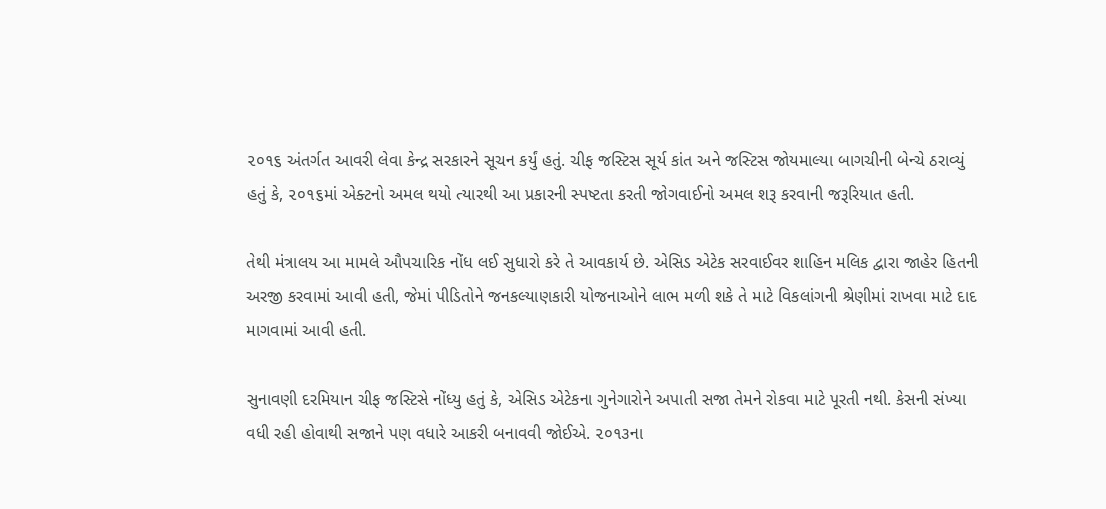૨૦૧૬ અંતર્ગત આવરી લેવા કેન્દ્ર સરકારને સૂચન કર્યું હતું. ચીફ જસ્ટિસ સૂર્ય કાંત અને જસ્ટિસ જોયમાલ્યા બાગચીની બેન્ચે ઠરાવ્યું હતું કે, ૨૦૧૬માં એક્ટનો અમલ થયો ત્યારથી આ પ્રકારની સ્પષ્ટતા કરતી જોગવાઈનો અમલ શરૂ કરવાની જરૂરિયાત હતી.

તેથી મંત્રાલય આ મામલે ઔપચારિક નોંધ લઈ સુધારો કરે તે આવકાર્ય છે. એસિડ એટેક સરવાઈવર શાહિન મલિક દ્વારા જાહેર હિતની અરજી કરવામાં આવી હતી, જેમાં પીડિતોને જનકલ્યાણકારી યોજનાઓને લાભ મળી શકે તે માટે વિકલાંગની શ્રેણીમાં રાખવા માટે દાદ માગવામાં આવી હતી.

સુનાવણી દરમિયાન ચીફ જસ્ટિસે નોંધ્યુ હતું કે, એસિડ એટેકના ગુનેગારોને અપાતી સજા તેમને રોકવા માટે પૂરતી નથી. કેસની સંખ્યા વધી રહી હોવાથી સજાને પણ વધારે આકરી બનાવવી જોઈએ. ૨૦૧૩ના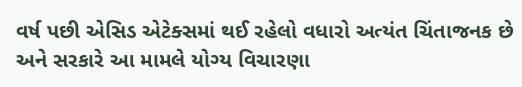વર્ષ પછી એસિડ એટેક્સમાં થઈ રહેલો વધારો અત્યંત ચિંતાજનક છે અને સરકારે આ મામલે યોગ્ય વિચારણા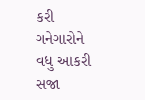કરી ગનેગારોને વધુ આકરી સજા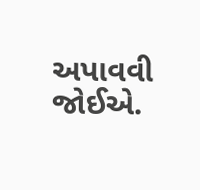અપાવવી જોઈએ.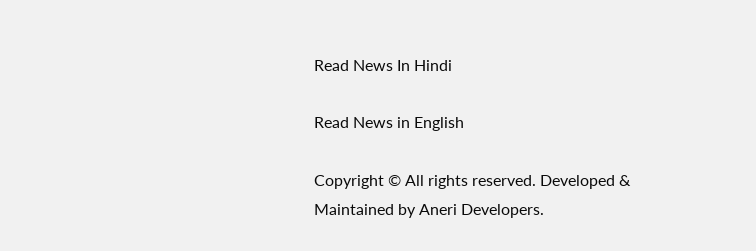Read News In Hindi

Read News in English

Copyright © All rights reserved. Developed & Maintained by Aneri Developers.